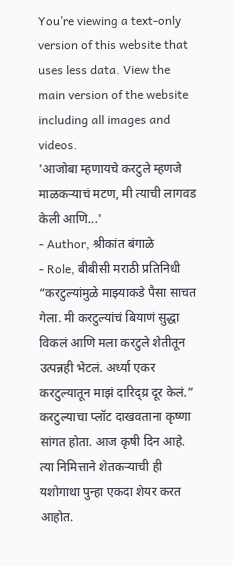You’re viewing a text-only version of this website that uses less data. View the main version of the website including all images and videos.
'आजोबा म्हणायचे करटुले म्हणजे माळकऱ्याचं मटण, मी त्याची लागवड केली आणि...'
- Author, श्रीकांत बंगाळे
- Role, बीबीसी मराठी प्रतिनिधी
“करटुल्यांमुळे माझ्याकडे पैसा साचत गेला. मी करटुल्यांचं बियाणं सुद्धा विकलं आणि मला करटुले शेतीतून उत्पन्नही भेटलं. अर्ध्या एकर करटुल्यातून माझं दारिद्य्र दूर केलं.”
करटुल्याचा प्लॉट दाखवताना कृष्णा सांगत होता. आज कृषी दिन आहे. त्या निमित्ताने शेतकऱ्याची ही यशोगाथा पुन्हा एकदा शेयर करत आहोत.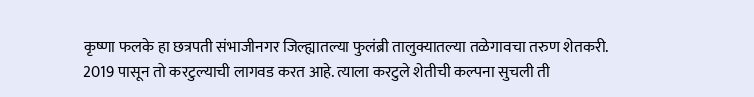कृष्णा फलके हा छत्रपती संभाजीनगर जिल्ह्यातल्या फुलंब्री तालुक्यातल्या तळेगावचा तरुण शेतकरी.
2019 पासून तो करटुल्याची लागवड करत आहे. त्याला करटुले शेतीची कल्पना सुचली ती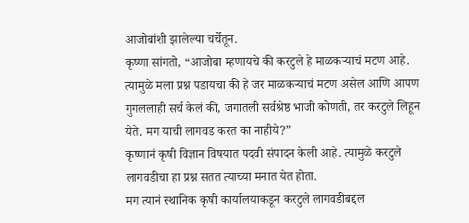आजोबांशी झालेल्या चर्चेतून.
कृष्णा सांगतो, “आजोबा म्हणायचे की करटुले हे माळकऱ्याचं मटण आहे. त्यामुळे मला प्रश्न पडायचा की हे जर माळकऱ्याचं मटण असेल आणि आपण गुगललाही सर्च केलं की, जगातली सर्वश्रेष्ठ भाजी कोणती, तर करटुले लिहून येते. मग याची लागवड करत का नाहीये?”
कृष्णानं कृषी विज्ञान विषयात पदवी संपादन केली आहे. त्यामुळे करटुले लागवडीचा हा प्रश्न सतत त्याच्या मनात येत होता.
मग त्यानं स्थानिक कृषी कार्यालयाकडून करटुले लागवडीबद्दल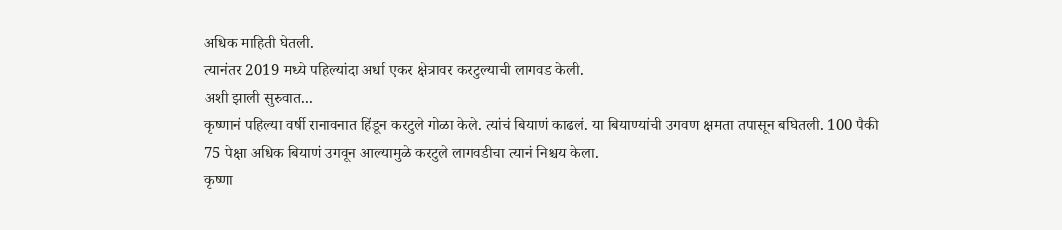अधिक माहिती घेतली.
त्यानंतर 2019 मध्ये पहिल्यांदा अर्धा एकर क्षेत्रावर करटुल्याची लागवड केली.
अशी झाली सुरुवात...
कृष्णानं पहिल्या वर्षी रानावनात हिंडून करटुले गोळा केले. त्यांचं बियाणं काढलं. या बियाण्यांची उगवण क्षमता तपासून बघितली. 100 पैकी 75 पेक्षा अधिक बियाणं उगवून आल्यामुळे करटुले लागवडीचा त्यानं निश्चय केला.
कृष्णा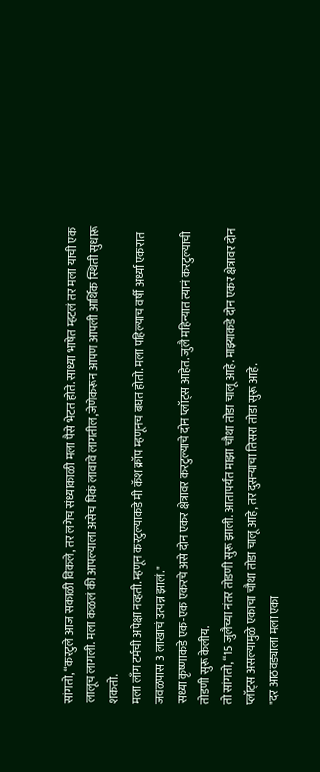सांगतो, “करटुले आज सकाळी विकले, तर लगेच संध्याकाळी मला पैसे भेटत होते. साध्या भाषेत म्हटलं तर मला याची एक लालूच लागली. मला कळलं की आपल्याला असेच पिकं लावावे लागतील,जेणेकरून आपण आपली आर्थिक स्थिती सुधारू शकतो.
मला लाँग टर्मची अपेक्षा नव्हती. म्हणून करटुल्याकडे मी कॅश क्रॉप म्हणूनच बघत होतो. मला पहिल्याच वर्षी अर्ध्या एकरात जवळपास 3 लाखाचं उत्पन्न झालं."
सध्या कृष्णाकडे एक-एक एकरचे असे दोन एकर क्षेत्रावर करटुल्याचे दोन प्लॉट्स आहेत. जुलै महिन्यात त्यानं करटुल्याची तोडणी सुरू केलीय.
तो सांगतो, “15 जुलैच्या नंतर तोडणी सुरू झाली. आतापर्यंत माझा चौथा तोडा चालू आहे. माझ्याकडे दोन एकर क्षेत्रावर दोन प्लॉट्स असल्यामुळे एकाचा चौथा तोडा चालू आहे, तर दुसऱ्याचा तिसरा तोडा सुरू आहे.
"दर आठवड्याला मला एका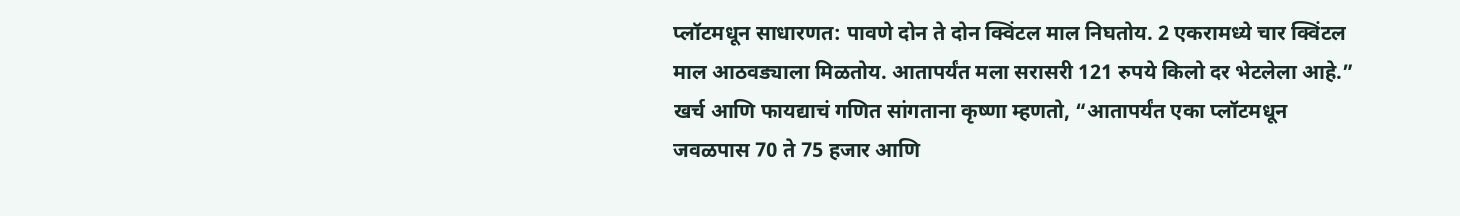प्लॉटमधून साधारणत: पावणे दोन ते दोन क्विंटल माल निघतोय. 2 एकरामध्ये चार क्विंटल माल आठवड्याला मिळतोय. आतापर्यंत मला सरासरी 121 रुपये किलो दर भेटलेला आहे.”
खर्च आणि फायद्याचं गणित सांगताना कृष्णा म्हणतो, “आतापर्यंत एका प्लॉटमधून जवळपास 70 ते 75 हजार आणि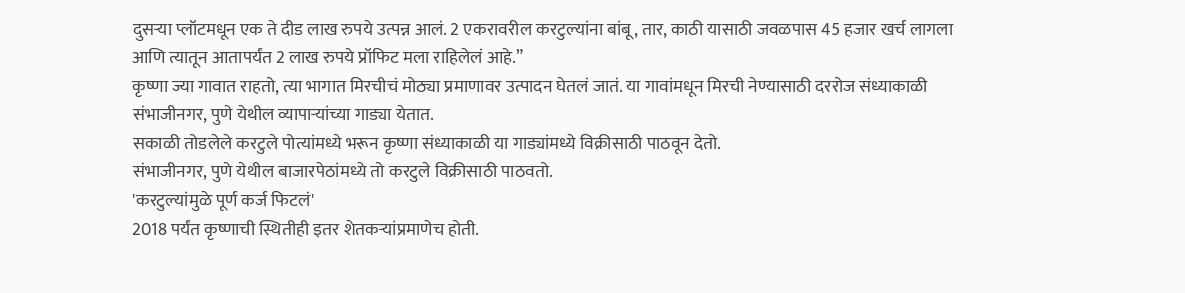दुसऱ्या प्लॉटमधून एक ते दीड लाख रुपये उत्पन्न आलं. 2 एकरावरील करटुल्यांना बांबू, तार, काठी यासाठी जवळपास 45 हजार खर्च लागला आणि त्यातून आतापर्यंत 2 लाख रुपये प्रॉफिट मला राहिलेलं आहे.”
कृष्णा ज्या गावात राहतो, त्या भागात मिरचीचं मोठ्या प्रमाणावर उत्पादन घेतलं जातं. या गावांमधून मिरची नेण्यासाठी दररोज संध्याकाळी संभाजीनगर, पुणे येथील व्यापाऱ्यांच्या गाड्या येतात.
सकाळी तोडलेले करटुले पोत्यांमध्ये भरून कृष्णा संध्याकाळी या गाड्यांमध्ये विक्रीसाठी पाठवून देतो.
संभाजीनगर, पुणे येथील बाजारपेठांमध्ये तो करटुले विक्रीसाठी पाठवतो.
'करटुल्यांमुळे पूर्ण कर्ज फिटलं'
2018 पर्यंत कृष्णाची स्थितीही इतर शेतकऱ्यांप्रमाणेच होती.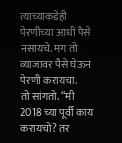त्याच्याकडेही पेरणीच्या आधी पैसे नसायचे. मग तो व्याजावर पैसे घेऊन पेरणी करायचा.
तो सांगतो. “मी 2018 च्या पूर्वी काय करायचो? तर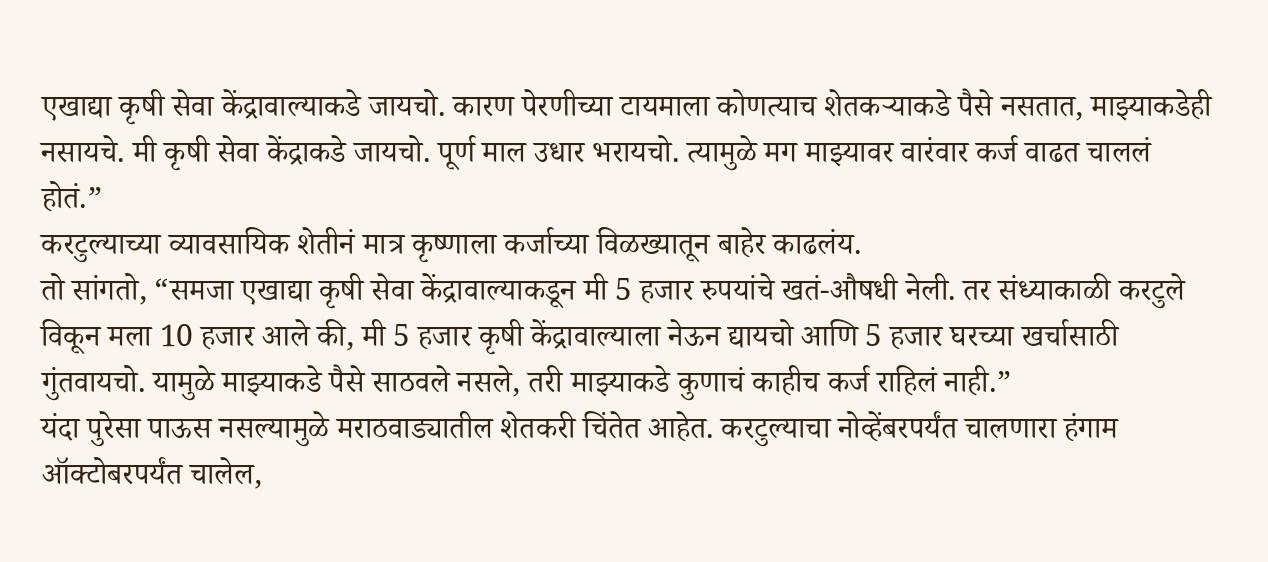एखाद्या कृषी सेवा केंद्रावाल्याकडे जायचो. कारण पेरणीच्या टायमाला कोणत्याच शेतकऱ्याकडे पैसे नसतात, माझ्याकडेही नसायचे. मी कृषी सेवा केंद्राकडे जायचो. पूर्ण माल उधार भरायचो. त्यामुळे मग माझ्यावर वारंवार कर्ज वाढत चाललं होतं.”
करटुल्याच्या व्यावसायिक शेतीनं मात्र कृष्णाला कर्जाच्या विळख्यातून बाहेर काढलंय.
तो सांगतो, “समजा एखाद्या कृषी सेवा केंद्रावाल्याकडून मी 5 हजार रुपयांचे खतं-औषधी नेली. तर संध्याकाळी करटुले विकून मला 10 हजार आले की, मी 5 हजार कृषी केंद्रावाल्याला नेऊन द्यायचो आणि 5 हजार घरच्या खर्चासाठी गुंतवायचो. यामुळे माझ्याकडे पैसे साठवले नसले, तरी माझ्याकडे कुणाचं काहीच कर्ज राहिलं नाही.”
यंदा पुरेसा पाऊस नसल्यामुळे मराठवाड्यातील शेतकरी चिंतेत आहेत. करटुल्याचा नोव्हेंबरपर्यंत चालणारा हंगाम ऑक्टोबरपर्यंत चालेल,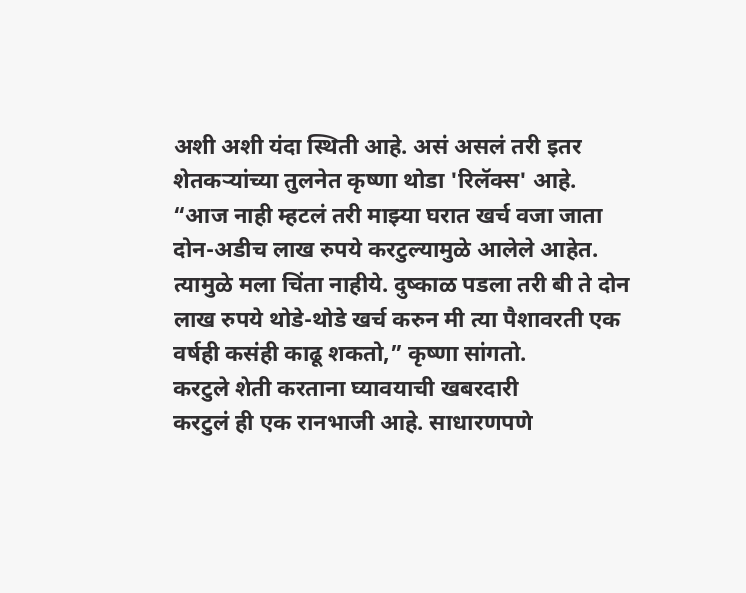अशी अशी यंदा स्थिती आहे. असं असलं तरी इतर शेतकऱ्यांच्या तुलनेत कृष्णा थोडा 'रिलॅक्स' आहे.
“आज नाही म्हटलं तरी माझ्या घरात खर्च वजा जाता दोन-अडीच लाख रुपये करटुल्यामुळे आलेले आहेत. त्यामुळे मला चिंता नाहीये. दुष्काळ पडला तरी बी ते दोन लाख रुपये थोडे-थोडे खर्च करुन मी त्या पैशावरती एक वर्षही कसंही काढू शकतो,” कृष्णा सांगतो.
करटुले शेती करताना घ्यावयाची खबरदारी
करटुलं ही एक रानभाजी आहे. साधारणपणे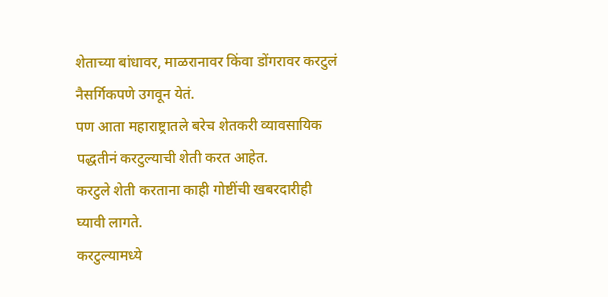शेताच्या बांधावर, माळरानावर किंवा डोंगरावर करटुलं नैसर्गिकपणे उगवून येतं.
पण आता महाराष्ट्रातले बरेच शेतकरी व्यावसायिक पद्धतीनं करटुल्याची शेती करत आहेत.
करटुले शेती करताना काही गोष्टींची खबरदारीही घ्यावी लागते.
करटुल्यामध्ये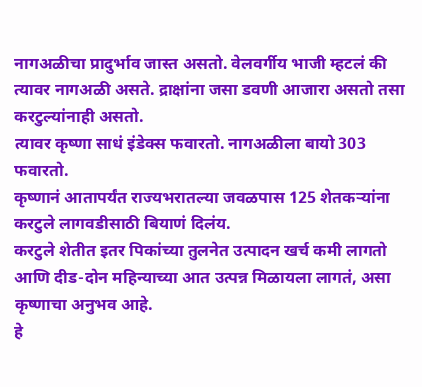नागअळीचा प्रादुर्भाव जास्त असतो. वेलवर्गीय भाजी म्हटलं की त्यावर नागअळी असते. द्राक्षांना जसा डवणी आजारा असतो तसा करटुल्यांनाही असतो.
त्यावर कृष्णा साधं इंडेक्स फवारतो. नागअळीला बायो 303 फवारतो.
कृष्णानं आतापर्यंत राज्यभरातल्या जवळपास 125 शेतकऱ्यांना करटुले लागवडीसाठी बियाणं दिलंय.
करटुले शेतीत इतर पिकांच्या तुलनेत उत्पादन खर्च कमी लागतो आणि दीड-दोन महिन्याच्या आत उत्पन्न मिळायला लागतं, असा कृष्णाचा अनुभव आहे.
हे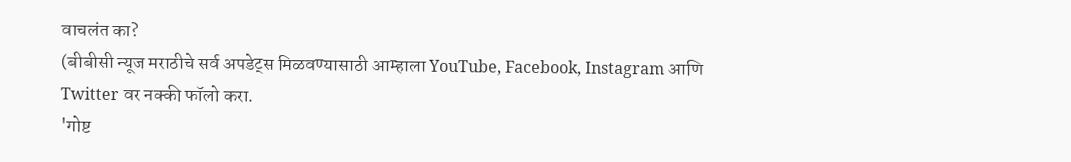वाचलंत का?
(बीबीसी न्यूज मराठीचे सर्व अपडेट्स मिळवण्यासाठी आम्हाला YouTube, Facebook, Instagram आणि Twitter वर नक्की फॉलो करा.
'गोष्ट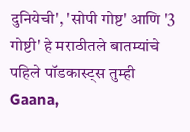दुनियेची', 'सोपी गोष्ट' आणि '3 गोष्टी' हे मराठीतले बातम्यांचे पहिले पॉडकास्ट्स तुम्ही Gaana,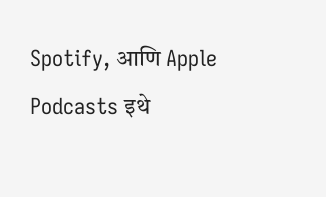Spotify, आणि Apple Podcasts इथे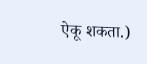ऐकू शकता.)